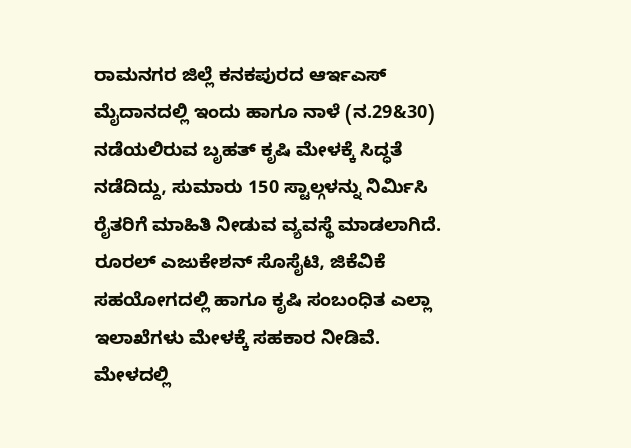ರಾಮನಗರ ಜಿಲ್ಲೆ ಕನಕಪುರದ ಆರ್ಇಎಸ್ ಮೈದಾನದಲ್ಲಿ ಇಂದು ಹಾಗೂ ನಾಳೆ (ನ.29&30) ನಡೆಯಲಿರುವ ಬೃಹತ್ ಕೃಷಿ ಮೇಳಕ್ಕೆ ಸಿದ್ಧತೆ ನಡೆದಿದ್ದು, ಸುಮಾರು 150 ಸ್ಟಾಲ್ಗಳನ್ನು ನಿರ್ಮಿಸಿ ರೈತರಿಗೆ ಮಾಹಿತಿ ನೀಡುವ ವ್ಯವಸ್ಥೆ ಮಾಡಲಾಗಿದೆ.
ರೂರಲ್ ಎಜುಕೇಶನ್ ಸೊಸೈಟಿ, ಜಿಕೆವಿಕೆ ಸಹಯೋಗದಲ್ಲಿ ಹಾಗೂ ಕೃಷಿ ಸಂಬಂಧಿತ ಎಲ್ಲಾ ಇಲಾಖೆಗಳು ಮೇಳಕ್ಕೆ ಸಹಕಾರ ನೀಡಿವೆ.
ಮೇಳದಲ್ಲಿ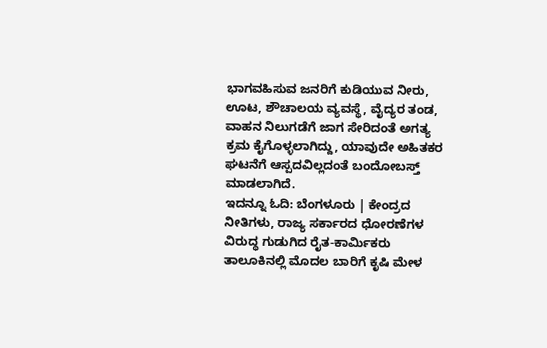ಭಾಗವಹಿಸುವ ಜನರಿಗೆ ಕುಡಿಯುವ ನೀರು, ಊಟ, ಶೌಚಾಲಯ ವ್ಯವಸ್ಥೆ, ವೈದ್ಯರ ತಂಡ, ವಾಹನ ನಿಲುಗಡೆಗೆ ಜಾಗ ಸೇರಿದಂತೆ ಅಗತ್ಯ ಕ್ರಮ ಕೈಗೊಳ್ಳಲಾಗಿದ್ದು, ಯಾವುದೇ ಅಹಿತಕರ ಘಟನೆಗೆ ಆಸ್ಪದವಿಲ್ಲದಂತೆ ಬಂದೋಬಸ್ತ್ ಮಾಡಲಾಗಿದೆ.
ಇದನ್ನೂ ಓದಿ: ಬೆಂಗಳೂರು | ಕೇಂದ್ರದ ನೀತಿಗಳು, ರಾಜ್ಯ ಸರ್ಕಾರದ ಧೋರಣೆಗಳ ವಿರುದ್ಧ ಗುಡುಗಿದ ರೈತ-ಕಾರ್ಮಿಕರು
ತಾಲೂಕಿನಲ್ಲಿ ಮೊದಲ ಬಾರಿಗೆ ಕೃಷಿ ಮೇಳ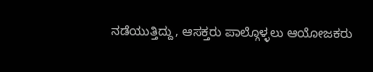ನಡೆಯುತ್ತಿದ್ದು, ಆಸಕ್ತರು ಪಾಲ್ಗೊಳ್ಳಲು ಆಯೋಜಕರು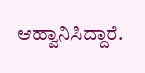ಆಹ್ವಾನಿಸಿದ್ದಾರೆ.